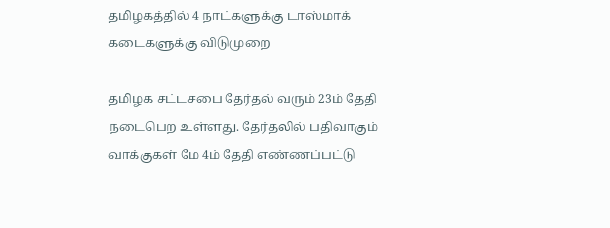தமிழகத்தில் 4 நாட்களுக்கு டாஸ்மாக் கடைகளுக்கு விடுமுறை

தமிழக சட்டசபை தேர்தல் வரும் 23ம் தேதி நடைபெற உள்ளது. தேர்தலில் பதிவாகும் வாக்குகள் மே 4ம் தேதி எண்ணப்பட்டு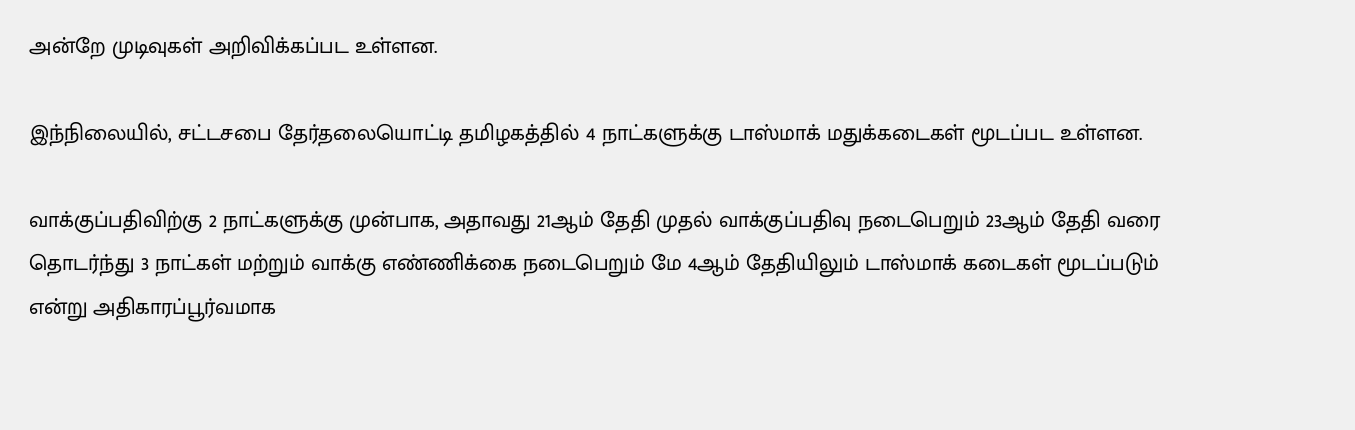அன்றே முடிவுகள் அறிவிக்கப்பட உள்ளன.

இந்நிலையில், சட்டசபை தேர்தலையொட்டி தமிழகத்தில் 4 நாட்களுக்கு டாஸ்மாக் மதுக்கடைகள் மூடப்பட உள்ளன.

வாக்குப்பதிவிற்கு 2 நாட்களுக்கு முன்பாக, அதாவது 21ஆம் தேதி முதல் வாக்குப்பதிவு நடைபெறும் 23ஆம் தேதி வரை தொடர்ந்து 3 நாட்கள் மற்றும் வாக்கு எண்ணிக்கை நடைபெறும் மே 4ஆம் தேதியிலும் டாஸ்மாக் கடைகள் மூடப்படும் என்று அதிகாரப்பூர்வமாக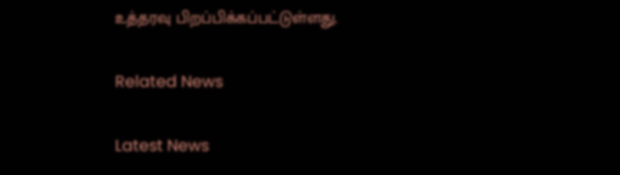உத்தரவு பிறப்பிக்கப்பட்டுள்ளது.

Related News

Latest News